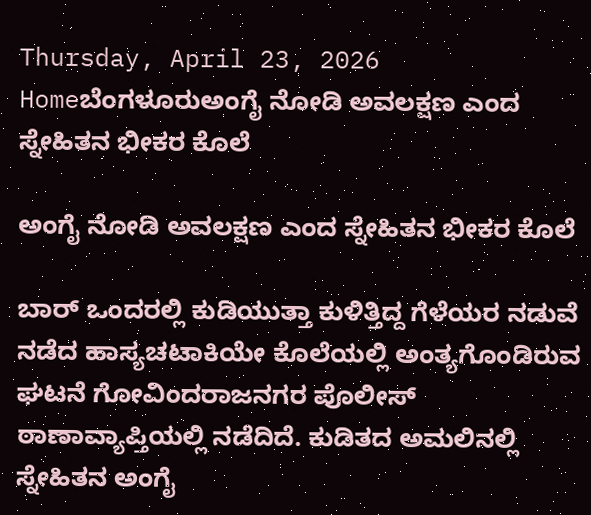Thursday, April 23, 2026
Homeಬೆಂಗಳೂರುಅಂಗೈ ನೋಡಿ ಅವಲಕ್ಷಣ ಎಂದ ಸ್ನೇಹಿತನ ಭೀಕರ ಕೊಲೆ

ಅಂಗೈ ನೋಡಿ ಅವಲಕ್ಷಣ ಎಂದ ಸ್ನೇಹಿತನ ಭೀಕರ ಕೊಲೆ

ಬಾರ್ ಒಂದರಲ್ಲಿ ಕುಡಿಯುತ್ತಾ ಕುಳಿತ್ತಿದ್ದ ಗೆಳೆಯರ ನಡುವೆ ನಡೆದ ಹಾಸ್ಯಚಟಾಕಿಯೇ ಕೊಲೆಯಲ್ಲಿ ಅಂತ್ಯಗೊಂಡಿರುವ ಘಟನೆ ಗೋವಿಂದರಾಜನಗರ ಪೊಲೀಸ್ ಠಾಣಾವ್ಯಾಪ್ತಿಯಲ್ಲಿ ನಡೆದಿದೆ. ಕುಡಿತದ ಅಮಲಿನಲ್ಲಿ ಸ್ನೇಹಿತನ ಅಂಗೈ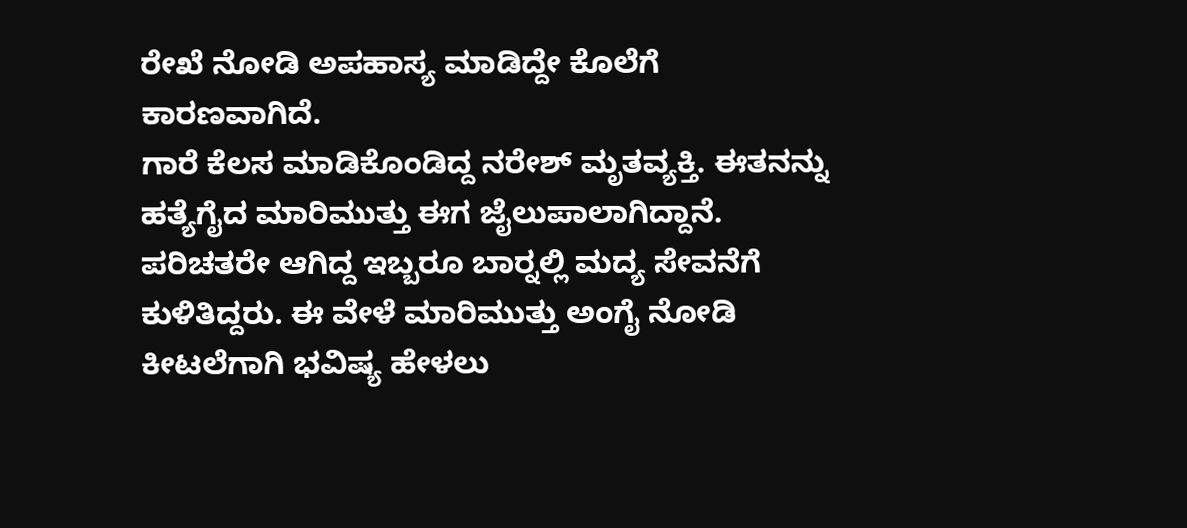ರೇಖೆ ನೋಡಿ ಅಪಹಾಸ್ಯ ಮಾಡಿದ್ದೇ ಕೊಲೆಗೆ ಕಾರಣವಾಗಿದೆ.
ಗಾರೆ ಕೆಲಸ ಮಾಡಿಕೊಂಡಿದ್ದ ನರೇಶ್ ಮೃತವ್ಯಕ್ತಿ. ಈತನನ್ನು ಹತ್ಯೆಗೈದ ಮಾರಿಮುತ್ತು ಈಗ ಜೈಲುಪಾಲಾಗಿದ್ದಾನೆ. ಪರಿಚತರೇ ಆಗಿದ್ದ ಇಬ್ಬರೂ ಬಾರ್‍ನಲ್ಲಿ ಮದ್ಯ ಸೇವನೆಗೆ ಕುಳಿತಿದ್ದರು. ಈ ವೇಳೆ ಮಾರಿಮುತ್ತು ಅಂಗೈ ನೋಡಿ ಕೀಟಲೆಗಾಗಿ ಭವಿಷ್ಯ ಹೇಳಲು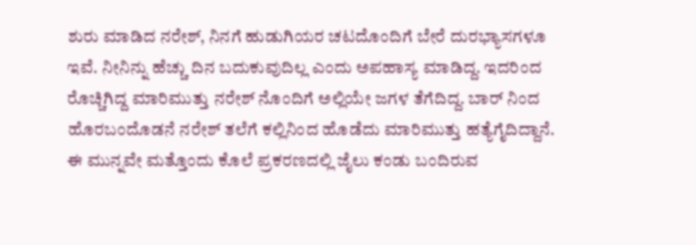ಶುರು ಮಾಡಿದ ನರೇಶ್, ನಿನಗೆ ಹುಡುಗಿಯರ ಚಟದೊಂದಿಗೆ ಬೇರೆ ದುರಭ್ಯಾಸಗಳೂ ಇವೆ. ನೀನಿನ್ನು ಹೆಚ್ಚು ದಿನ ಬದುಕುವುದಿಲ್ಲ ಎಂದು ಅಪಹಾಸ್ಯ ಮಾಡಿದ್ದ. ಇದರಿಂದ ರೊಚ್ಚಿಗಿದ್ದ ಮಾರಿಮುತ್ತು ನರೇಶ್ ನೊಂದಿಗೆ ಅಲ್ಲಿಯೇ ಜಗಳ ತೆಗೆದಿದ್ದ. ಬಾರ್ ನಿಂದ ಹೊರಬಂದೊಡನೆ ನರೇಶ್ ತಲೆಗೆ ಕಲ್ಲಿನಿಂದ ಹೊಡೆದು ಮಾರಿಮುತ್ತು ಹತ್ಯೆಗೈದಿದ್ದಾನೆ.
ಈ ಮುನ್ನವೇ ಮತ್ತೊಂದು ಕೊಲೆ ಪ್ರಕರಣದಲ್ಲಿ ಜೈಲು ಕಂಡು ಬಂದಿರುವ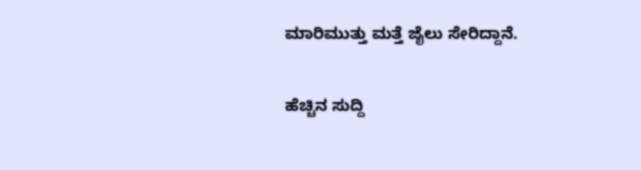ಮಾರಿಮುತ್ತು ಮತ್ತೆ ಜೈಲು ಸೇರಿದ್ದಾನೆ.

ಹೆಚ್ಚಿನ ಸುದ್ದಿ